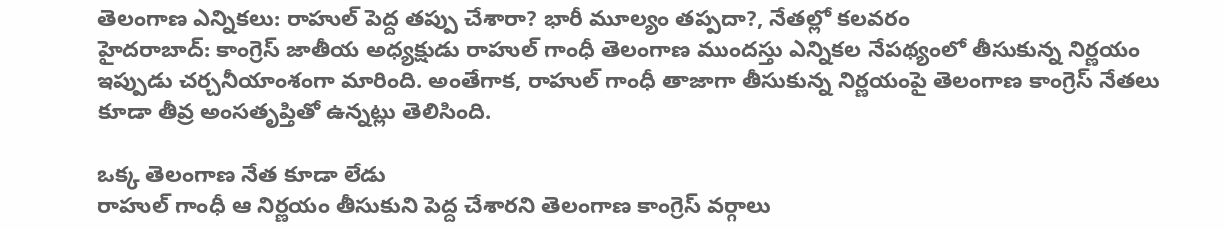తెలంగాణ ఎన్నికలు: రాహుల్ పెద్ద తప్పు చేశారా? భారీ మూల్యం తప్పదా?, నేతల్లో కలవరం
హైదరాబాద్: కాంగ్రెస్ జాతీయ అధ్యక్షుడు రాహుల్ గాంధీ తెలంగాణ ముందస్తు ఎన్నికల నేపథ్యంలో తీసుకున్న నిర్ణయం ఇప్పుడు చర్చనీయాంశంగా మారింది. అంతేగాక, రాహుల్ గాంధీ తాజాగా తీసుకున్న నిర్ణయంపై తెలంగాణ కాంగ్రెస్ నేతలు కూడా తీవ్ర అంసతృప్తితో ఉన్నట్లు తెలిసింది.

ఒక్క తెలంగాణ నేత కూడా లేడు
రాహుల్ గాంధీ ఆ నిర్ణయం తీసుకుని పెద్ద చేశారని తెలంగాణ కాంగ్రెస్ వర్గాలు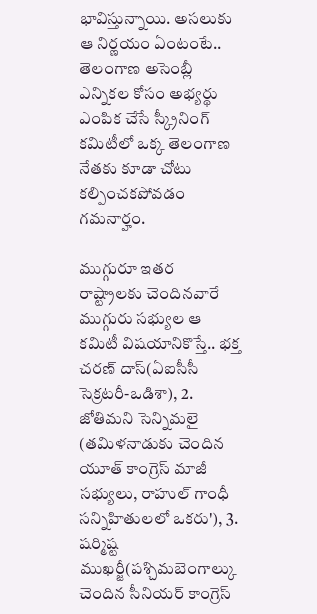భావిస్తున్నాయి. అసలుకు ఆ నిర్ణయం ఏంటంటే.. తెలంగాణ అసెంబ్లీ ఎన్నికల కోసం అభ్యర్థు ఎంపిక చేసే స్క్రీనింగ్ కమిటీలో ఒక్క తెలంగాణ నేతకు కూడా చోటు కల్పించకపోవడం గమనార్హం.

ముగ్గురూ ఇతర రాష్ట్రాలకు చెందినవారే
ముగ్గురు సభ్యుల ఆ కమిటీ విషయానికొస్తే.. భక్త చరణ్ దాస్(ఏఐసీసీ సెక్రటరీ-ఒడిశా), 2. జోతిమని సెన్నిమలై (తమిళనాడుకు చెందిన యూత్ కాంగ్రెస్ మాజీ సభ్యులు, రాహుల్ గాంధీ సన్నిహితులలో ఒకరు'), 3. షర్మిష్ట ముఖర్జీ(పశ్చిమబెంగాల్కు చెందిన సీనియర్ కాంగ్రెస్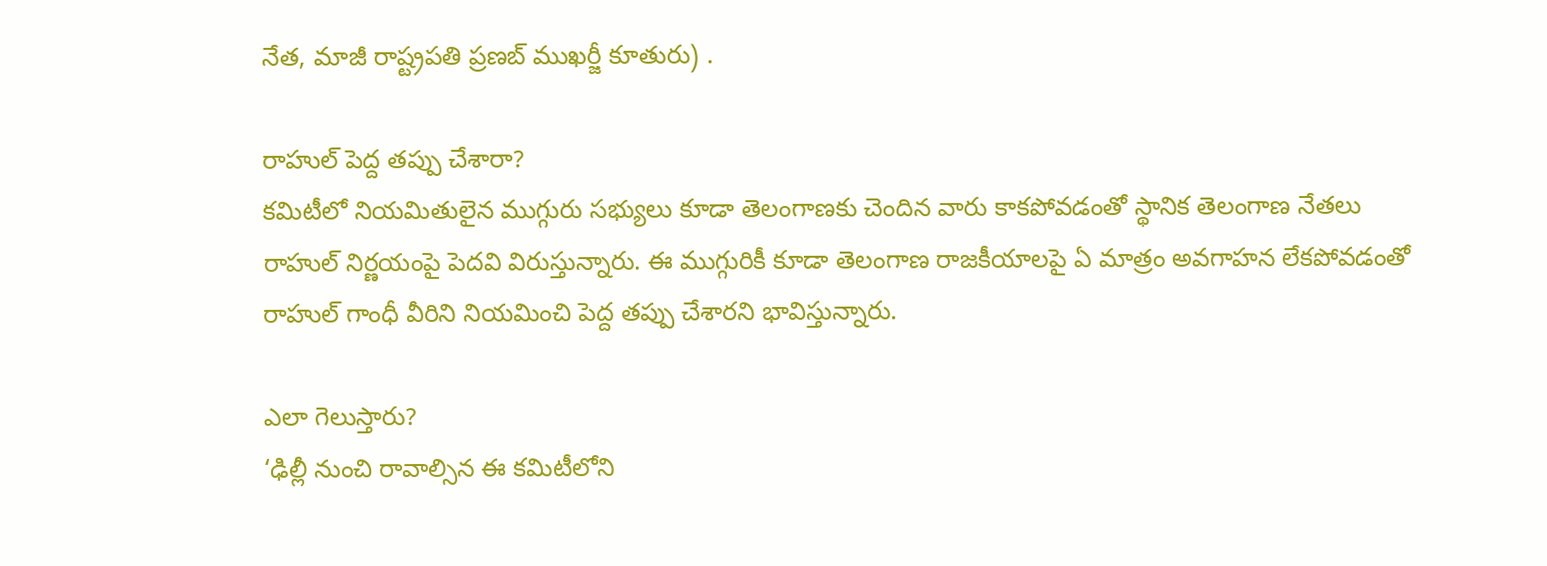నేత, మాజీ రాష్ట్రపతి ప్రణబ్ ముఖర్జీ కూతురు) .

రాహుల్ పెద్ద తప్పు చేశారా?
కమిటీలో నియమితులైన ముగ్గురు సభ్యులు కూడా తెలంగాణకు చెందిన వారు కాకపోవడంతో స్థానిక తెలంగాణ నేతలు రాహుల్ నిర్ణయంపై పెదవి విరుస్తున్నారు. ఈ ముగ్గురికీ కూడా తెలంగాణ రాజకీయాలపై ఏ మాత్రం అవగాహన లేకపోవడంతో రాహుల్ గాంధీ వీరిని నియమించి పెద్ద తప్పు చేశారని భావిస్తున్నారు.

ఎలా గెలుస్తారు?
‘ఢిల్లీ నుంచి రావాల్సిన ఈ కమిటీలోని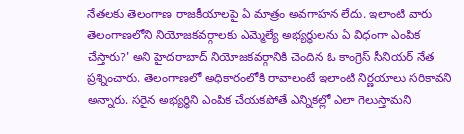నేతలకు తెలంగాణ రాజకీయాలపై ఏ మాత్రం అవగాహన లేదు. ఇలాంటి వారు తెలంగాణలోని నియోజకవర్గాలకు ఎమ్మెల్యే అభ్యర్థులను ఏ విధంగా ఎంపిక చేస్తారు?' అని హైదరాబాద్ నియోజకవర్గానికి చెందిన ఓ కాంగ్రెస్ సీనియర్ నేత ప్రశ్నించారు. తెలంగాణలో అధికారంలోకి రావాలంటే ఇలాంటి నిర్ణయాలు సరికావని అన్నారు. సరైన అభ్యర్థిని ఎంపిక చేయకపోతే ఎన్నికల్లో ఎలా గెలుస్తామని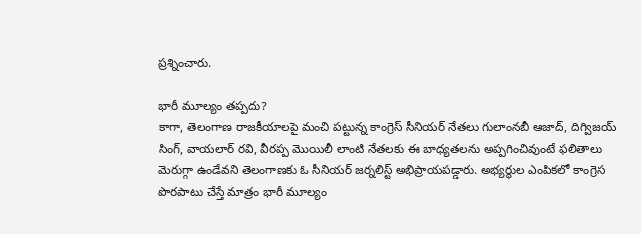ప్రశ్నించారు.

భారీ మూల్యం తప్పదు?
కాగా, తెలంగాణ రాజకీయాలపై మంచి పట్టున్న కాంగ్రెస్ సీనియర్ నేతలు గులాంనబీ ఆజాద్, దిగ్విజయ్ సింగ్, వాయలార్ రవి, వీరప్ప మొయిలీ లాంటి నేతలకు ఈ బాధ్యతలను అప్పగించివుంటే ఫలితాలు మెరుగ్గా ఉండేవని తెలంగాణకు ఓ సీనియర్ జర్నలిస్ట్ అభిప్రాయపడ్డారు. అభ్యర్థుల ఎంపికలో కాంగ్రెస పొరపాటు చేస్తే మాత్రం భారీ మూల్యం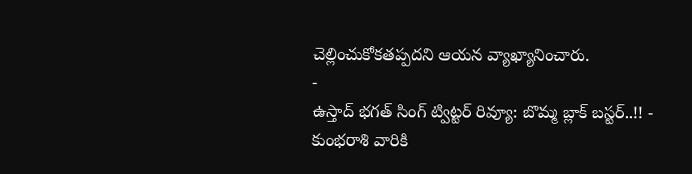చెల్లించుకోకతప్పదని ఆయన వ్యాఖ్యానించారు.
-
ఉస్తాద్ భగత్ సింగ్ ట్విట్టర్ రివ్యూ: బొమ్మ బ్లాక్ బస్టర్..!! -
కుంభరాశి వారికి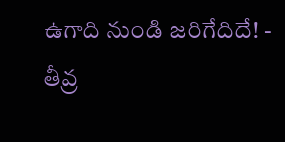ఉగాది నుండి జరిగేదిదే! -
తీవ్ర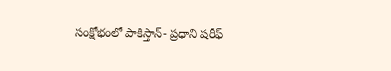సంక్షోభంలో పాకిస్తాన్- ప్రధాని షరీఫ్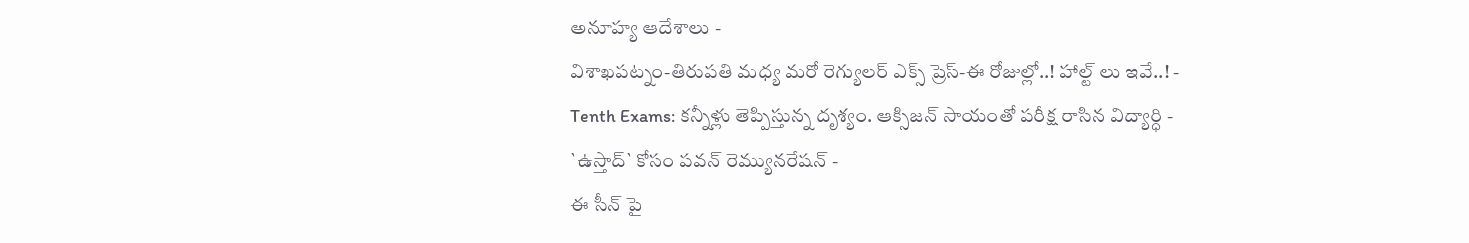అనూహ్య ఆదేశాలు -
విశాఖపట్నం-తిరుపతి మధ్య మరో రెగ్యులర్ ఎక్స్ ప్రెస్-ఈ రోజుల్లో..! హాల్ట్ లు ఇవే..! -
Tenth Exams: కన్నీళ్లు తెప్పిస్తున్న దృశ్యం. ఆక్సిజన్ సాయంతో పరీక్ష రాసిన విద్యార్ధి -
`ఉస్తాద్` కోసం పవన్ రెమ్యునరేషన్ -
ఈ సీన్ పై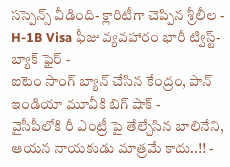సస్పెన్స్ వీడింది- క్లారిటీగా చెప్పిన శ్రీలీల -
H-1B Visa ఫీజు వ్యవహారం భారీ ట్విస్ట్- బ్యాక్ ఫైర్ -
ఐటెం సాంగ్ బ్యాన్ చేసిన కేంద్రం, పాన్ ఇండియా మూవీకి బిగ్ షాక్ -
వైసీపీలోకి రీ ఎంట్రీ పై తేల్చేసిన బాలినేని, ఆయన నాయకుడు మాత్రమే కాదు..!! -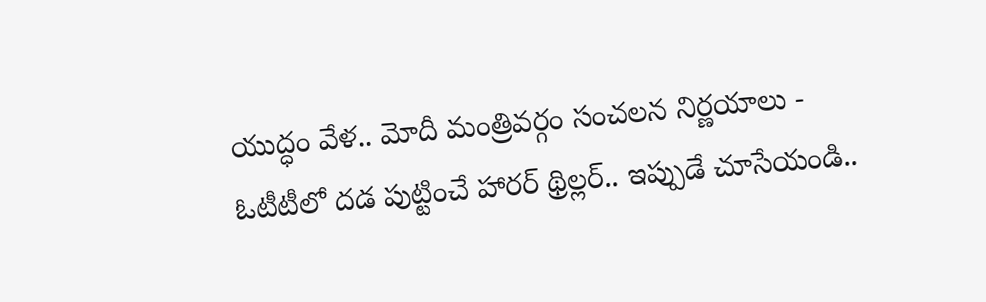యుద్ధం వేళ.. మోదీ మంత్రివర్గం సంచలన నిర్ణయాలు -
ఓటీటీలో దడ పుట్టించే హారర్ థ్రిల్లర్.. ఇప్పుడే చూసేయండి..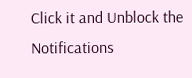Click it and Unblock the Notifications